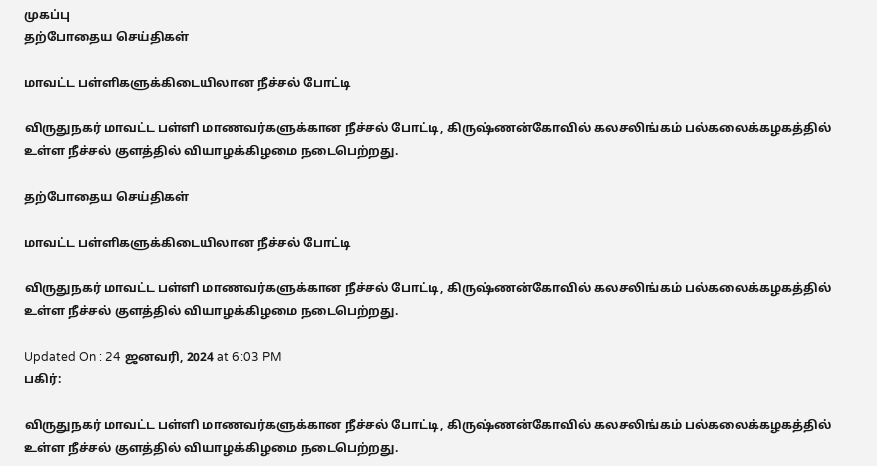முகப்பு
தற்போதைய செய்திகள்

மாவட்ட பள்ளிகளுக்கிடையிலான நீச்சல் போட்டி

விருதுநகர் மாவட்ட பள்ளி மாணவர்களுக்கான நீச்சல் போட்டி, கிருஷ்ணன்கோவில் கலசலிங்கம் பல்கலைக்கழகத்தில் உள்ள நீச்சல் குளத்தில் வியாழக்கிழமை நடைபெற்றது.

தற்போதைய செய்திகள்

மாவட்ட பள்ளிகளுக்கிடையிலான நீச்சல் போட்டி

விருதுநகர் மாவட்ட பள்ளி மாணவர்களுக்கான நீச்சல் போட்டி, கிருஷ்ணன்கோவில் கலசலிங்கம் பல்கலைக்கழகத்தில் உள்ள நீச்சல் குளத்தில் வியாழக்கிழமை நடைபெற்றது.

Updated On : 24 ஜனவரி, 2024 at 6:03 PM
பகிர்:

விருதுநகர் மாவட்ட பள்ளி மாணவர்களுக்கான நீச்சல் போட்டி, கிருஷ்ணன்கோவில் கலசலிங்கம் பல்கலைக்கழகத்தில் உள்ள நீச்சல் குளத்தில் வியாழக்கிழமை நடைபெற்றது.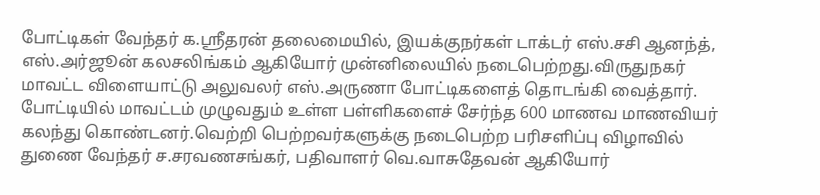போட்டிகள் வேந்தர் க.ஸ்ரீதரன் தலைமையில், இயக்குநர்கள் டாக்டர் எஸ்.சசி ஆனந்த், எஸ்.அர்ஜூன் கலசலிங்கம் ஆகியோர் முன்னிலையில் நடைபெற்றது.விருதுநகர் மாவட்ட விளையாட்டு அலுவலர் எஸ்.அருணா போட்டிகளைத் தொடங்கி வைத்தார். போட்டியில் மாவட்டம் முழுவதும் உள்ள பள்ளிகளைச் சேர்ந்த 600 மாணவ மாணவியர் கலந்து கொண்டனர்.வெற்றி பெற்றவர்களுக்கு நடைபெற்ற பரிசளிப்பு விழாவில் துணை வேந்தர் ச.சரவணசங்கர், பதிவாளர் வெ.வாசுதேவன் ஆகியோர்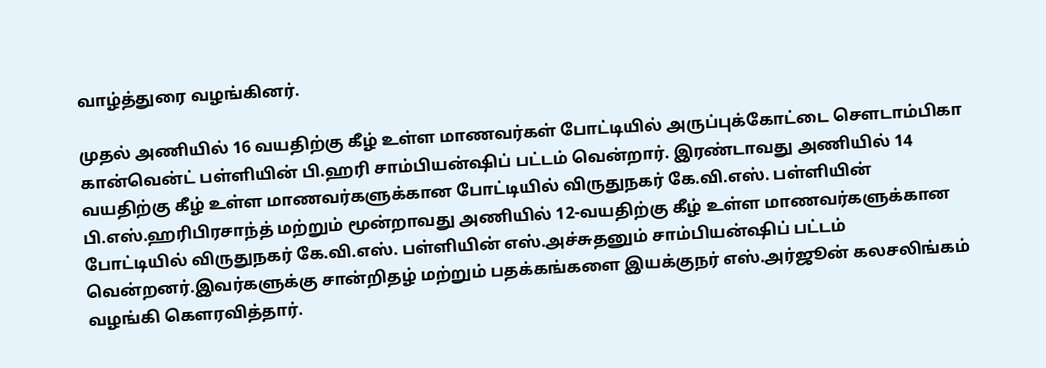வாழ்த்துரை வழங்கினர்.

முதல் அணியில் 16 வயதிற்கு கீழ் உள்ள மாணவர்கள் போட்டியில் அருப்புக்கோட்டை சௌடாம்பிகா கான்வென்ட் பள்ளியின் பி.ஹரி சாம்பியன்ஷிப் பட்டம் வென்றார். இரண்டாவது அணியில் 14 வயதிற்கு கீழ் உள்ள மாணவர்களுக்கான போட்டியில் விருதுநகர் கே.வி.எஸ். பள்ளியின் பி.எஸ்.ஹரிபிரசாந்த் மற்றும் மூன்றாவது அணியில் 12-வயதிற்கு கீழ் உள்ள மாணவர்களுக்கான போட்டியில் விருதுநகர் கே.வி.எஸ். பள்ளியின் எஸ்.அச்சுதனும் சாம்பியன்ஷிப் பட்டம் வென்றனர்.இவர்களுக்கு சான்றிதழ் மற்றும் பதக்கங்களை இயக்குநர் எஸ்.அர்ஜூன் கலசலிங்கம் வழங்கி கௌரவித்தார்.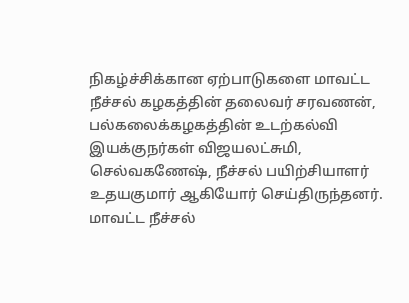நிகழ்ச்சிக்கான ஏற்பாடுகளை மாவட்ட நீச்சல் கழகத்தின் தலைவர் சரவணன், பல்கலைக்கழகத்தின் உடற்கல்வி இயக்குநர்கள் விஜயலட்சுமி, செல்வகணேஷ், நீச்சல் பயிற்சியாளர் உதயகுமார் ஆகியோர் செய்திருந்தனர். மாவட்ட நீச்சல்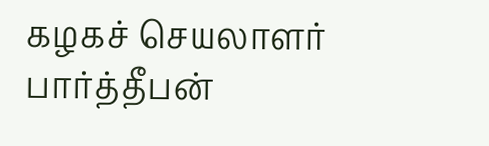கழகச் செயலாளர் பார்த்தீபன்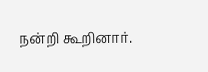நன்றி கூறினார்.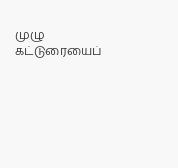முழு கட்டுரையைப்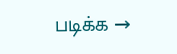படிக்க →